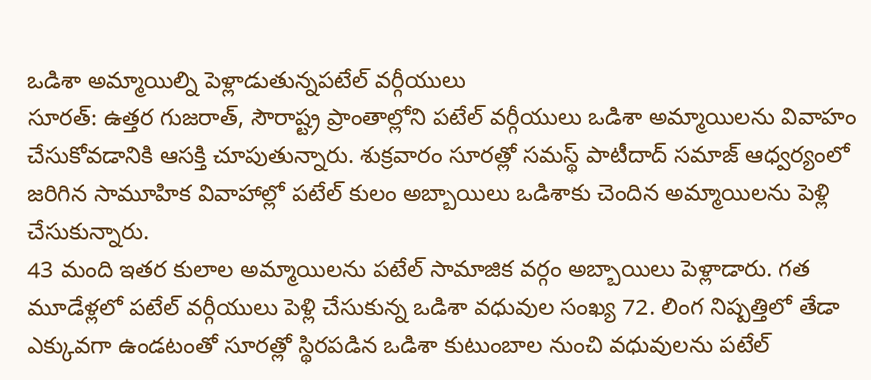ఒడిశా అమ్మాయిల్ని పెళ్లాడుతున్నపటేల్ వర్గీయులు
సూరత్: ఉత్తర గుజరాత్, సౌరాష్ట్ర ప్రాంతాల్లోని పటేల్ వర్గీయులు ఒడిశా అమ్మాయిలను వివాహం చేసుకోవడానికి ఆసక్తి చూపుతున్నారు. శుక్రవారం సూరత్లో సమస్థ్ పాటీదాద్ సమాజ్ ఆధ్వర్యంలో జరిగిన సామూహిక వివాహాల్లో పటేల్ కులం అబ్బాయిలు ఒడిశాకు చెందిన అమ్మాయిలను పెళ్లి చేసుకున్నారు.
43 మంది ఇతర కులాల అమ్మాయిలను పటేల్ సామాజిక వర్గం అబ్బాయిలు పెళ్లాడారు. గత మూడేళ్లలో పటేల్ వర్గీయులు పెళ్లి చేసుకున్న ఒడిశా వధువుల సంఖ్య 72. లింగ నిష్పత్తిలో తేడా ఎక్కువగా ఉండటంతో సూరత్లో స్థిరపడిన ఒడిశా కుటుంబాల నుంచి వధువులను పటేల్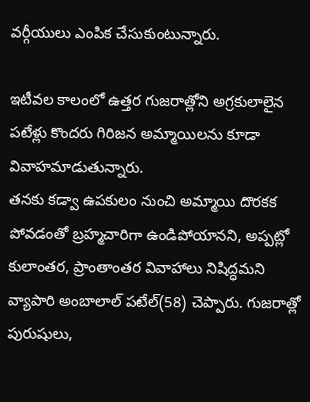వర్గీయులు ఎంపిక చేసుకుంటున్నారు.

ఇటీవల కాలంలో ఉత్తర గుజరాత్లోని అగ్రకులాలైన పటేళ్లు కొందరు గిరిజన అమ్మాయిలను కూడా వివాహమాడుతున్నారు.
తనకు కడ్వా ఉపకులం నుంచి అమ్మాయి దొరకక పోవడంతో బ్రహ్మచారిగా ఉండిపోయానని, అప్పట్లో కులాంతర, ప్రాంతాంతర వివాహాలు నిషిద్ధమని వ్యాపారి అంబాలాల్ పటేల్(58) చెప్పారు. గుజరాత్లో పురుషులు,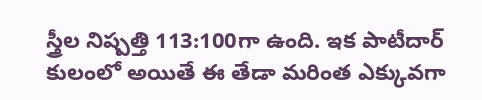స్త్రీల నిష్పత్తి 113:100గా ఉంది. ఇక పాటీదార్ కులంలో అయితే ఈ తేడా మరింత ఎక్కువగా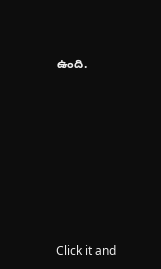ఉంది.












Click it and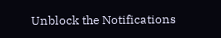Unblock the Notifications